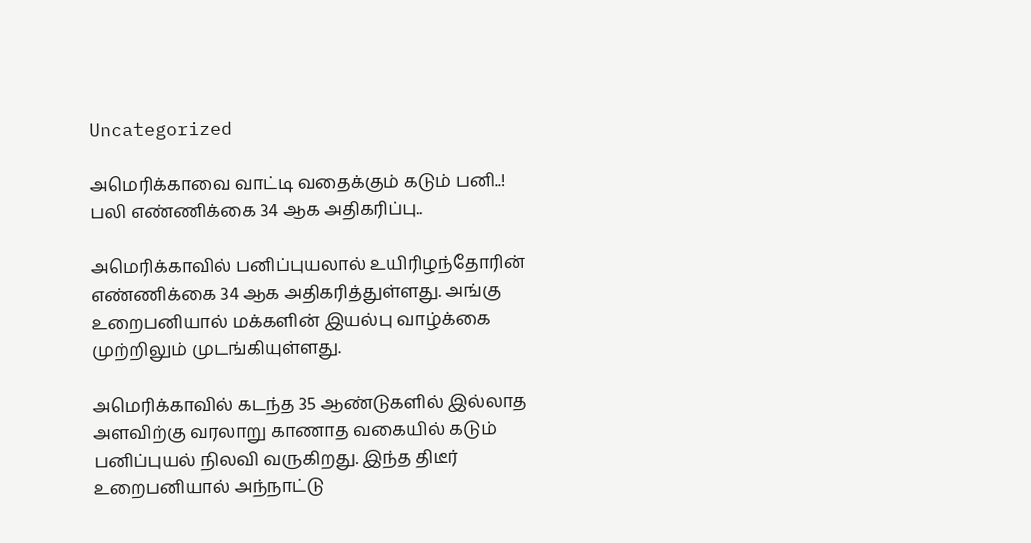Uncategorized

அமெரிக்காவை வாட்டி வதைக்கும் கடும் பனி..! பலி எண்ணிக்கை 34 ஆக அதிகரிப்பு..

அமெரிக்காவில் பனிப்புயலால் உயிரிழந்தோரின் எண்ணிக்கை 34 ஆக அதிகரித்துள்ளது. அங்கு உறைபனியால் மக்களின் இயல்பு வாழ்க்கை முற்றிலும் முடங்கியுள்ளது.

அமெரிக்காவில் கடந்த 35 ஆண்டுகளில் இல்லாத அளவிற்கு வரலாறு காணாத வகையில் கடும் பனிப்புயல் நிலவி வருகிறது. இந்த திடீர் உறைபனியால் அந்நாட்டு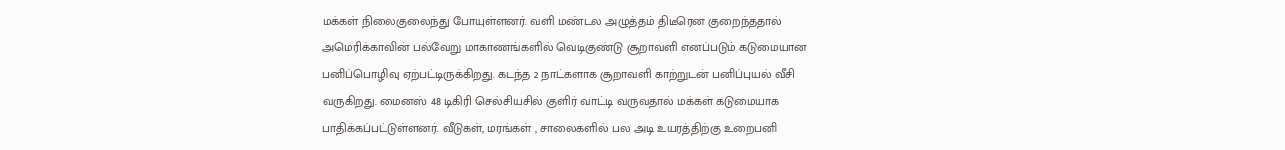மக்கள் நிலைகுலைந்து போயுள்ளனர். வளி மண்டல அழுத்தம் திடீரென குறைந்ததால் அமெரிக்காவின் பல்வேறு மாகாணங்களில் வெடிகுண்டு சூறாவளி எனப்படும் கடுமையான பனிப்பொழிவு ஏற்பட்டிருக்கிறது. கடந்த 2 நாட்களாக சூறாவளி காற்றுடன் பனிப்புயல் வீசி வருகிறது. மைனஸ் 48 டிகிரி செல்சியசில் குளிர் வாட்டி வருவதால் மக்கள் கடுமையாக பாதிக்கப்பட்டுள்ளனர். வீடுகள், மரங்கள் , சாலைகளில் பல அடி உயரத்திற்கு உறைபனி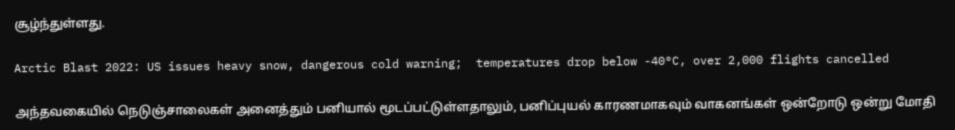சூழ்ந்துள்ளது.

Arctic Blast 2022: US issues heavy snow, dangerous cold warning;  temperatures drop below -40°C, over 2,000 flights cancelled

அந்தவகையில் நெடுஞ்சாலைகள் அனைத்தும் பனியால் மூடப்பட்டுள்ளதாலும், பனிப்புயல் காரணமாகவும் வாகனங்கள் ஒன்றோடு ஒன்று மோதி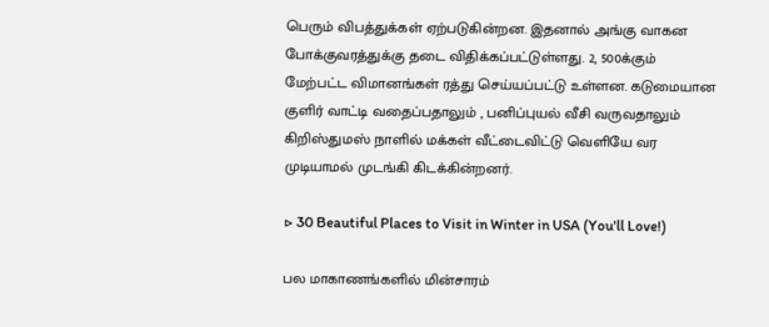பெரும் விபத்துக்கள் ஏற்படுகின்றன. இதனால் அங்கு வாகன போக்குவரத்துக்கு தடை விதிக்கப்பட்டுள்ளது. 2, 500க்கும் மேற்பட்ட விமானங்கள் ரத்து செய்யப்பட்டு உள்ளன. கடுமையான குளிர் வாட்டி வதைப்பதாலும் , பனிப்புயல் வீசி வருவதாலும் கிறிஸ்துமஸ் நாளில் மக்கள் வீட்டைவிட்டு வெளியே வர முடியாமல் முடங்கி கிடக்கின்றனர்.

▷ 30 Beautiful Places to Visit in Winter in USA (You'll Love!)

பல மாகாணங்களில் மின்சாரம்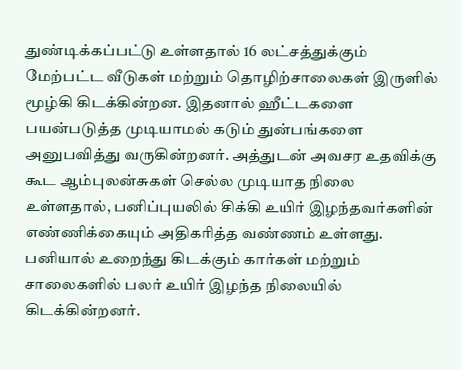துண்டிக்கப்பட்டு உள்ளதால் 16 லட்சத்துக்கும் மேற்பட்ட வீடுகள் மற்றும் தொழிற்சாலைகள் இருளில் மூழ்கி கிடக்கின்றன. இதனால் ஹீட்டகளை பயன்படுத்த முடியாமல் கடும் துன்பங்களை அனுபவித்து வருகின்றனர். அத்துடன் அவசர உதவிக்கு கூட ஆம்புலன்சுகள் செல்ல முடியாத நிலை உள்ளதால், பனிப்புயலில் சிக்கி உயிர் இழந்தவர்களின் எண்ணிக்கையும் அதிகரித்த வண்ணம் உள்ளது. பனியால் உறைந்து கிடக்கும் கார்கள் மற்றும் சாலைகளில் பலர் உயிர் இழந்த நிலையில் கிடக்கின்றனர்.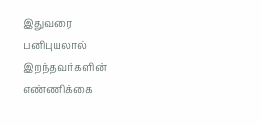இதுவரை பனிபுயலால் இறந்தவர்களின் எண்ணிக்கை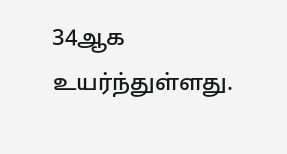34ஆக உயர்ந்துள்ளது.